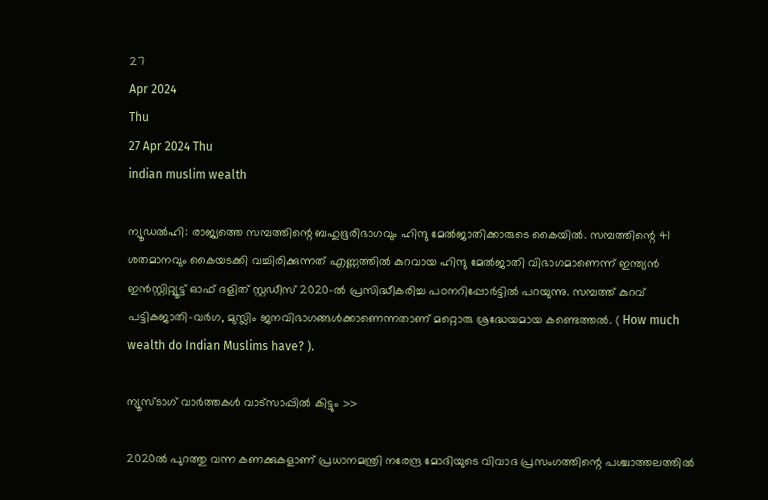27
Apr 2024
Thu
27 Apr 2024 Thu
indian muslim wealth

ന്യൂഡല്‍ഹി: രാജ്യത്തെ സമ്പത്തിന്റെ ബഹുഭൂരിഭാഗവും ഹിന്ദു മേല്‍ജാതിക്കാരുടെ കൈയില്‍. സമ്പത്തിന്റെ 41 ശതമാനവും കൈയടക്കി വച്ചിരിക്കുന്നത് എണ്ണത്തില്‍ കുറവായ ഹിന്ദു മേല്‍ജാതി വിഭാഗമാണെന്ന് ഇന്ത്യന്‍ ഇന്‍സ്റ്റിറ്റ്യൂട്ട് ഓഫ് ദളിത് സ്റ്റഡീസ് 2020-ല്‍ പ്രസിദ്ധീകരിച്ച പഠനറിപ്പോര്‍ട്ടില്‍ പറയുന്നു. സമ്പത്ത് കുറവ് പട്ടികജാതി-വര്‍ഗ, മുസ്ലിം ജനവിഭാഗങ്ങള്‍ക്കാണെന്നതാണ് മറ്റൊരു ശ്രദ്ധേയമായ കണ്ടെത്തല്‍. ( How much wealth do Indian Muslims have? ).

ന്യൂസ്ടാഗ് വാര്‍ത്തകള്‍ വാട്‌സാപ്പില്‍ കിട്ടും >>

2020ല്‍ പുറത്തു വന്ന കണക്കുകളാണ് പ്രധാനമന്ത്രി നരേന്ദ്ര മോദിയുടെ വിവാദ പ്രസംഗത്തിന്റെ പശ്ചാത്തലത്തില്‍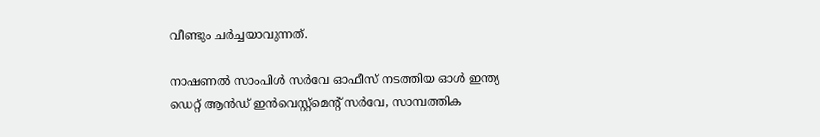വീണ്ടും ചര്‍ച്ചയാവുന്നത്.

നാഷണല്‍ സാംപിള്‍ സര്‍വേ ഓഫീസ് നടത്തിയ ഓള്‍ ഇന്ത്യ ഡെറ്റ് ആന്‍ഡ് ഇന്‍വെസ്റ്റ്‌മെന്റ് സര്‍വേ, സാമ്പത്തിക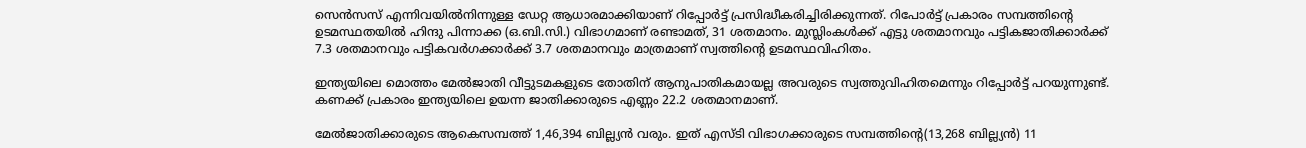സെന്‍സസ് എന്നിവയില്‍നിന്നുള്ള ഡേറ്റ ആധാരമാക്കിയാണ് റിപ്പോര്‍ട്ട് പ്രസിദ്ധീകരിച്ചിരിക്കുന്നത്. റിപോര്‍ട്ട് പ്രകാരം സമ്പത്തിന്റെ ഉടമസ്ഥതയില്‍ ഹിന്ദു പിന്നാക്ക (ഒ.ബി.സി.) വിഭാഗമാണ് രണ്ടാമത്, 31 ശതമാനം. മുസ്ലിംകള്‍ക്ക് എട്ടു ശതമാനവും പട്ടികജാതിക്കാര്‍ക്ക് 7.3 ശതമാനവും പട്ടികവര്‍ഗക്കാര്‍ക്ക് 3.7 ശതമാനവും മാത്രമാണ് സ്വത്തിന്റെ ഉടമസ്ഥവിഹിതം.

ഇന്ത്യയിലെ മൊത്തം മേല്‍ജാതി വീട്ടുടമകളുടെ തോതിന് ആനുപാതികമായല്ല അവരുടെ സ്വത്തുവിഹിതമെന്നും റിപ്പോര്‍ട്ട് പറയുന്നുണ്ട്. കണക്ക് പ്രകാരം ഇന്ത്യയിലെ ഉയന്ന ജാതിക്കാരുടെ എണ്ണം 22.2 ശതമാനമാണ്.

മേല്‍ജാതിക്കാരുടെ ആകെസമ്പത്ത് 1,46,394 ബില്ല്യന്‍ വരും. ഇത് എസ്ടി വിഭാഗക്കാരുടെ സമ്പത്തിന്റെ(13,268 ബില്ല്യന്‍) 11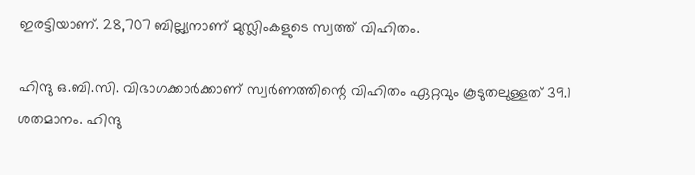ഇരട്ടിയാണ്. 28,707 ബില്ല്യനാണ് മുസ്ലിംകളുടെ സ്വത്ത് വിഹിതം.

ഹിന്ദു ഒ.ബി.സി. വിഭാഗക്കാര്‍ക്കാണ് സ്വര്‍ണത്തിന്റെ വിഹിതം ഏറ്റവും കൂടുതലുള്ളത് 39.1 ശതമാനം. ഹിന്ദു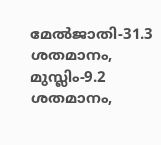മേല്‍ജാതി-31.3 ശതമാനം, മുസ്ലിം-9.2 ശതമാനം,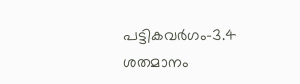പട്ടികവര്‍ഗം-3.4 ശതമാനം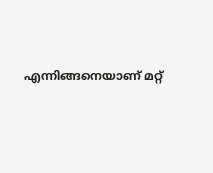എന്നിങ്ങനെയാണ് മറ്റ്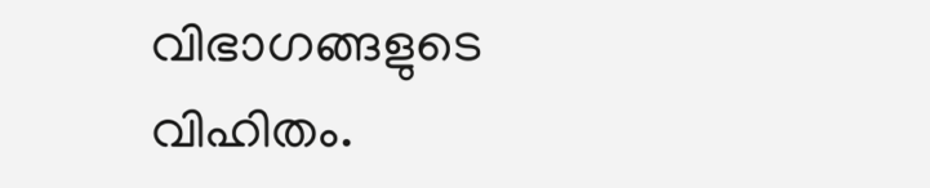വിഭാഗങ്ങളുടെ വിഹിതം.